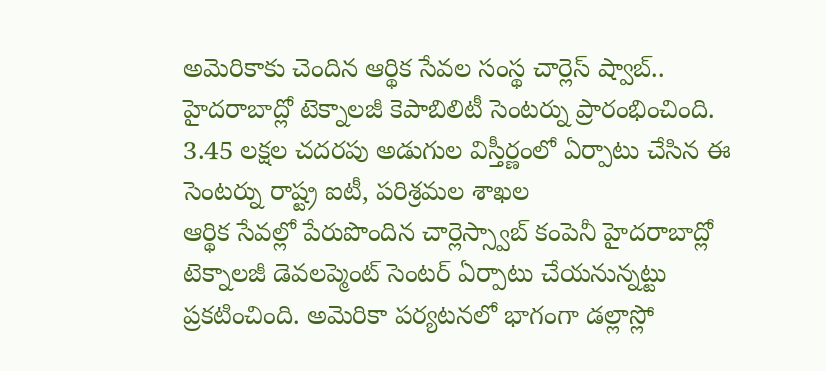అమెరికాకు చెందిన ఆర్థిక సేవల సంస్థ చార్లెస్ ష్వాబ్.. హైదరాబాద్లో టెక్నాలజీ కెపాబిలిటీ సెంటర్ను ప్రారంభించింది. 3.45 లక్షల చదరపు అడుగుల విస్తీర్ణంలో ఏర్పాటు చేసిన ఈ సెంటర్ను రాష్ట్ర ఐటీ, పరిశ్రమల శాఖల
ఆర్థిక సేవల్లో పేరుపొందిన చార్లెస్స్వాబ్ కంపెనీ హైదరాబాద్లో టెక్నాలజీ డెవలప్మెంట్ సెంటర్ ఏర్పాటు చేయనున్నట్టు ప్రకటించింది. అమెరికా పర్యటనలో భాగంగా డల్లాస్లో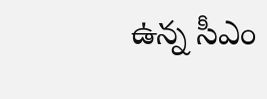ఉన్న సీఎం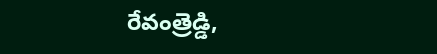రేవంత్రెడ్డి,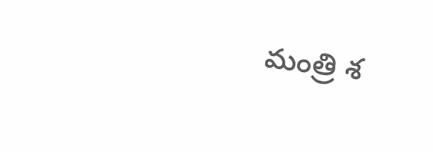మంత్రి శ